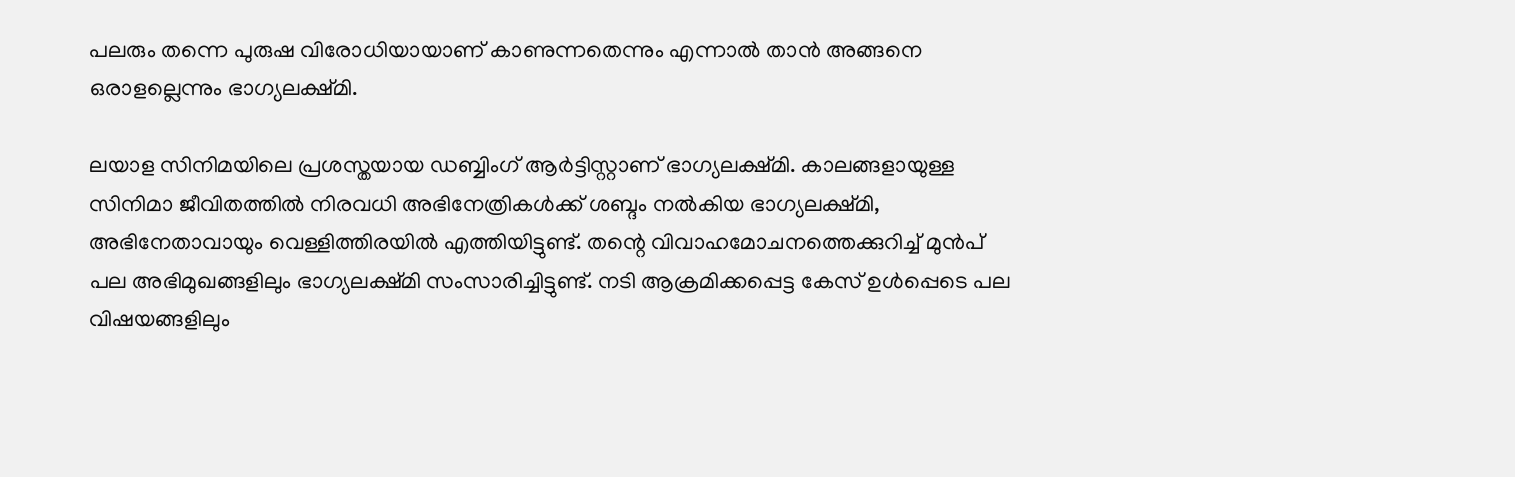പലരും തന്നെ പുരുഷ വിരോധിയായാണ് കാണുന്നതെന്നും എന്നാൽ താൻ അങ്ങനെ ഒരാളല്ലെന്നും ഭാഗ്യലക്ഷ്മി.

ലയാള സിനിമയിലെ പ്രശസ്തയായ ഡബ്ബിംഗ് ആർട്ടിസ്റ്റാണ് ഭാഗ്യലക്ഷ്മി. കാലങ്ങളായുള്ള സിനിമാ ജീവിതത്തിൽ നിരവധി അഭിനേത്രികൾക്ക് ശബ്ദം നൽകിയ ഭാഗ്യലക്ഷ്മി, അഭിനേതാവായും വെള്ളിത്തിരയിൽ എത്തിയിട്ടുണ്ട്. തന്റെ വിവാഹമോചനത്തെക്കുറിച്ച് മുൻപ് പല അഭിമുഖങ്ങളിലും ഭാഗ്യലക്ഷ്മി സംസാരിച്ചിട്ടുണ്ട്. നടി ആക്രമിക്കപ്പെട്ട കേസ് ഉൾപ്പെടെ പല വിഷയങ്ങളിലും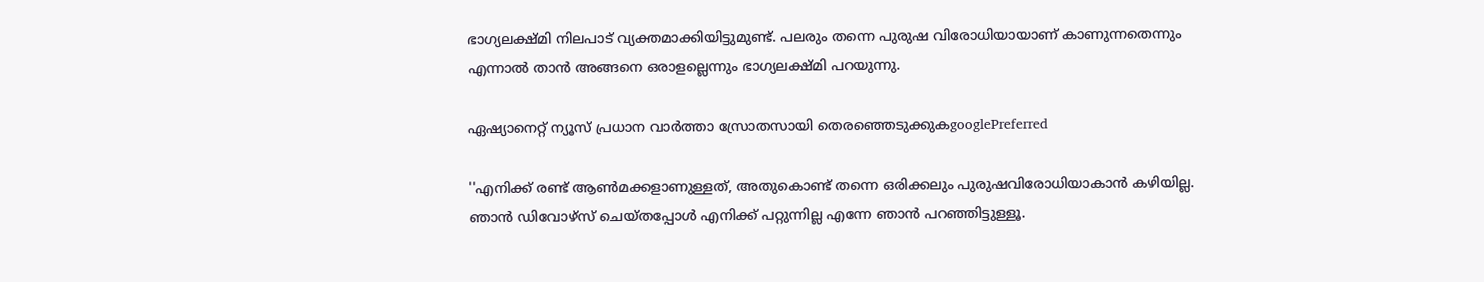ഭാഗ്യലക്ഷ്മി നിലപാട് വ്യക്തമാക്കിയിട്ടുമുണ്ട്. പലരും തന്നെ പുരുഷ വിരോധിയായാണ് കാണുന്നതെന്നും എന്നാൽ താൻ അങ്ങനെ ഒരാളല്ലെന്നും ഭാഗ്യലക്ഷ്മി പറയുന്നു.

ഏഷ്യാനെറ്റ് ന്യൂസ് പ്രധാന വാർത്താ സ്രോതസായി തെരഞ്ഞെടുക്കുകgooglePreferred

''എനിക്ക് രണ്ട് ആൺമക്കളാണുള്ളത്, അതുകൊണ്ട് തന്നെ ഒരിക്കലും പുരുഷവിരോധിയാകാൻ കഴിയില്ല. ഞാൻ ഡിവോഴ്സ് ചെയ്തപ്പോൾ‌ എനിക്ക് പറ്റുന്നില്ല എന്നേ ഞാൻ പറഞ്ഞിട്ടുള്ളൂ.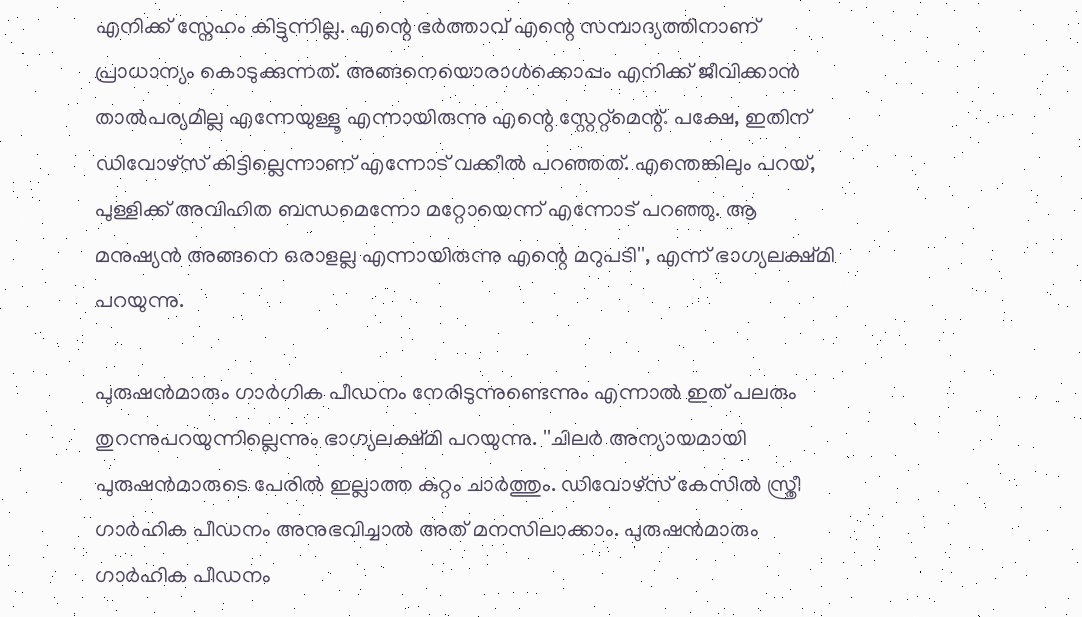എനിക്ക് സ്നേഹം കിട്ടുന്നില്ല. എന്റെ ഭർത്താവ് എന്റെ സമ്പാദ്യത്തിനാണ് പ്രാധാന്യം കൊടുക്കുന്നത്. അങ്ങനെയൊരാൾക്കൊപ്പം എനിക്ക് ജീവിക്കാൻ താൽപര്യമില്ല എന്നേയുള്ളൂ എന്നായിരുന്നു എന്റെ സ്റ്റേറ്റ്മെന്റ്. പക്ഷേ, ഇതിന് ഡിവോഴ്സ് കിട്ടില്ലെന്നാണ് എന്നോട് വക്കീൽ പറഞ്ഞത്. എന്തെങ്കിലും പറയ്, പുള്ളിക്ക് അവിഹിത ബന്ധമെന്നോ മറ്റോയെന്ന് എന്നോട് പറഞ്ഞു. ആ മനുഷ്യൻ അങ്ങനെ ഒരാളല്ല എന്നായിരുന്നു എന്റെ മറുപടി'', എന്ന് ഭാഗ്യലക്ഷ്മി പറയുന്നു.

പുരുഷൻമാരും ഗാർഗിക പീഡനം നേരിടുന്നുണ്ടെന്നും എന്നാൽ ഇത് പലരും തുറന്നുപറയുന്നില്ലെന്നും ഭാഗ്യലക്ഷ്മി പറയുന്നു. ''ചിലർ അന്യായമായി പുരുഷൻമാരുടെ പേരിൽ ഇല്ലാത്ത കുറ്റം ചാർത്തും. ഡിവോഴ്സ് കേസിൽ സ്ത്രീ ഗാർഹിക പീഡനം അനുഭവിച്ചാൽ അത് മനസിലാക്കാം. പുരുഷൻമാരും ഗാർഹിക പീഡനം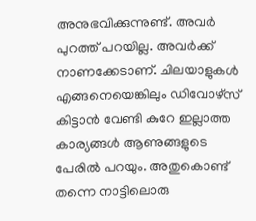അനുഭവിക്കുന്നുണ്ട്. അവർ പുറത്ത് പറയില്ല. അവർക്ക് നാണക്കേടാണ്. ചിലയാളുകൾ എങ്ങനെയെങ്കിലും ഡിവോഴ്സ് കിട്ടാൻ വേണ്ടി കുറേ ഇല്ലാത്ത കാര്യങ്ങൾ ആണുങ്ങളുടെ പേരിൽ പറയും. അതുകൊണ്ട് തന്നെ നാട്ടിലൊരു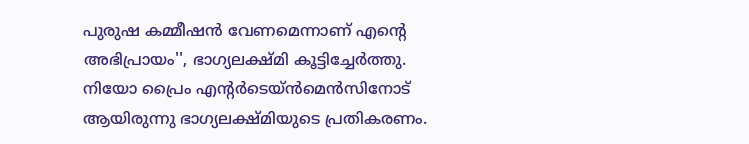പുരുഷ കമ്മീഷൻ വേണമെന്നാണ് എന്റെ അഭിപ്രായം'', ഭാഗ്യലക്ഷ്മി കൂട്ടിച്ചേർത്തു. നിയോ പ്രൈം എന്‍റര്‍ടെയ്ന്‍മെന്‍സിനോട് ആയിരുന്നു ഭാഗ്യലക്ഷ്മിയുടെ പ്രതികരണം.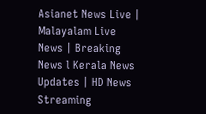Asianet News Live | Malayalam Live News | Breaking News l Kerala News Updates | HD News Streaming